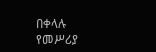በቀላሉ የመሥሪያ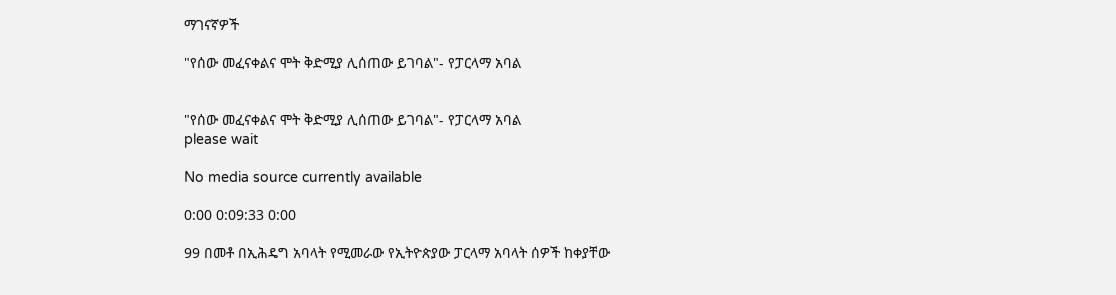ማገናኛዎች

"የሰው መፈናቀልና ሞት ቅድሚያ ሊሰጠው ይገባል"- የፓርላማ አባል


"የሰው መፈናቀልና ሞት ቅድሚያ ሊሰጠው ይገባል"- የፓርላማ አባል
please wait

No media source currently available

0:00 0:09:33 0:00

99 በመቶ በኢሕዴግ አባላት የሚመራው የኢትዮጵያው ፓርላማ አባላት ሰዎች ከቀያቸው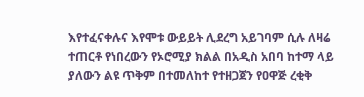እየተፈናቀሉና እየሞቱ ውይይት ሊደረግ አይገባም ሲሉ ለዛሬ ተጠርቶ የነበረውን የኦሮሚያ ክልል በአዲስ አበባ ከተማ ላይ ያለውን ልዩ ጥቅም በተመለከተ የተዘጋጀን የዐዋጅ ረቂቅ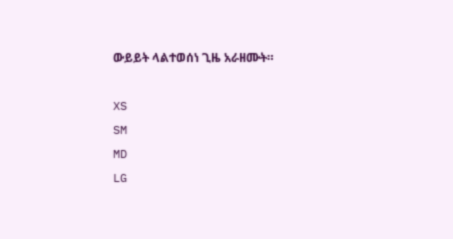ውይይት ላልተወሰነ ጊዜ አራዘሙት።

XS
SM
MD
LG